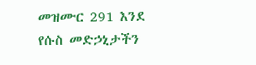መዝሙር 291 እንደ የሱስ መድኃኒታችን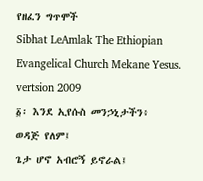የዘፈን ግጥሞች
Sibhat LeAmlak The Ethiopian Evangelical Church Mekane Yesus. vertsion 2009
፩፡ እንደ ኢየሱስ መንኃኒታችን፥
ወዳጅ የለም፤
ጌታ ሆኖ አብሮኝ ይኖራል፤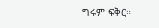ግሩም ፍቅር።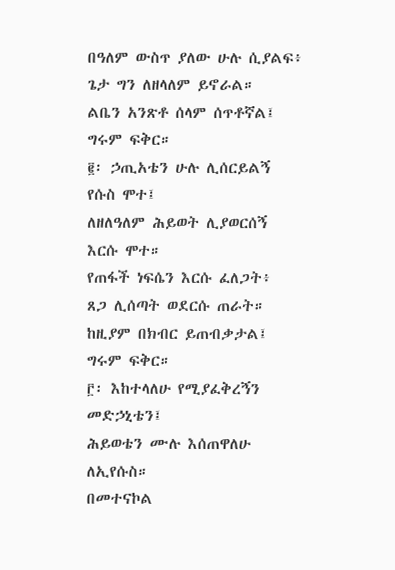በዓለም ውስጥ ያለው ሁሉ ሲያልፍ፥
ጌታ ግን ለዘላለም ይኖራል።
ልቤን አንጽቶ ሰላም ሰጥቶኛል፤
ግሩም ፍቅር።
፪፡ ኃጢአቴን ሁሉ ሊሰርይልኝ
የሱስ ሞተ፤
ለዘለዓለም ሕይወት ሊያወርሰኝ
እርሱ ሞተ።
የጠፋች ነፍሴን እርሱ ፈለጋት፥
ጸጋ ሊሰጣት ወደርሱ ጠራት።
ከዚያም በክብር ይጠብቃታል፤
ግሩም ፍቅር።
፫፡ እከተላለሁ የሚያፈቅረኝን
መድኃኒቴን፤
ሕይወቴን ሙሉ እሰጠዋለሁ
ለኢየሱስ።
በመተናኮል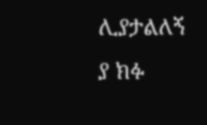ሊያታልለኝ
ያ ክፉ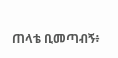ጠላቴ ቢመጣብኝ፥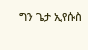ግን ጌታ ኢየሱስ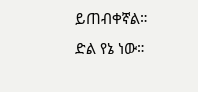ይጠብቀኛል።
ድል የኔ ነው።